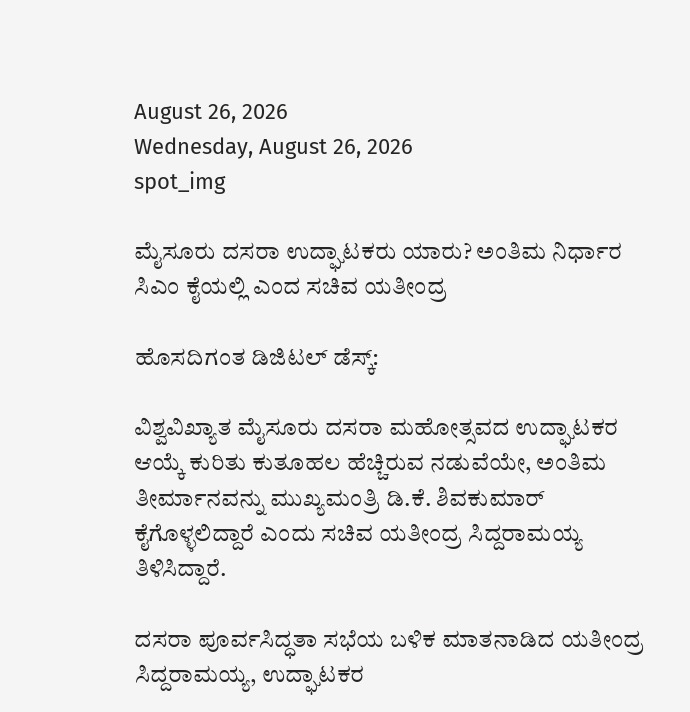August 26, 2026
Wednesday, August 26, 2026
spot_img

ಮೈಸೂರು ದಸರಾ ಉದ್ಘಾಟಕರು ಯಾರು? ಅಂತಿಮ ನಿರ್ಧಾರ ಸಿಎಂ ಕೈಯಲ್ಲಿ ಎಂದ ಸಚಿವ ಯತೀಂದ್ರ

ಹೊಸದಿಗಂತ ಡಿಜಿಟಲ್ ಡೆಸ್ಕ್:

ವಿಶ್ವವಿಖ್ಯಾತ ಮೈಸೂರು ದಸರಾ ಮಹೋತ್ಸವದ ಉದ್ಘಾಟಕರ ಆಯ್ಕೆ ಕುರಿತು ಕುತೂಹಲ ಹೆಚ್ಚಿರುವ ನಡುವೆಯೇ, ಅಂತಿಮ ತೀರ್ಮಾನವನ್ನು ಮುಖ್ಯಮಂತ್ರಿ ಡಿ.ಕೆ. ಶಿವಕುಮಾರ್ ಕೈಗೊಳ್ಳಲಿದ್ದಾರೆ ಎಂದು ಸಚಿವ ಯತೀಂದ್ರ ಸಿದ್ದರಾಮಯ್ಯ ತಿಳಿಸಿದ್ದಾರೆ.

ದಸರಾ ಪೂರ್ವಸಿದ್ಧತಾ ಸಭೆಯ ಬಳಿಕ ಮಾತನಾಡಿದ ಯತೀಂದ್ರ ಸಿದ್ದರಾಮಯ್ಯ, ಉದ್ಘಾಟಕರ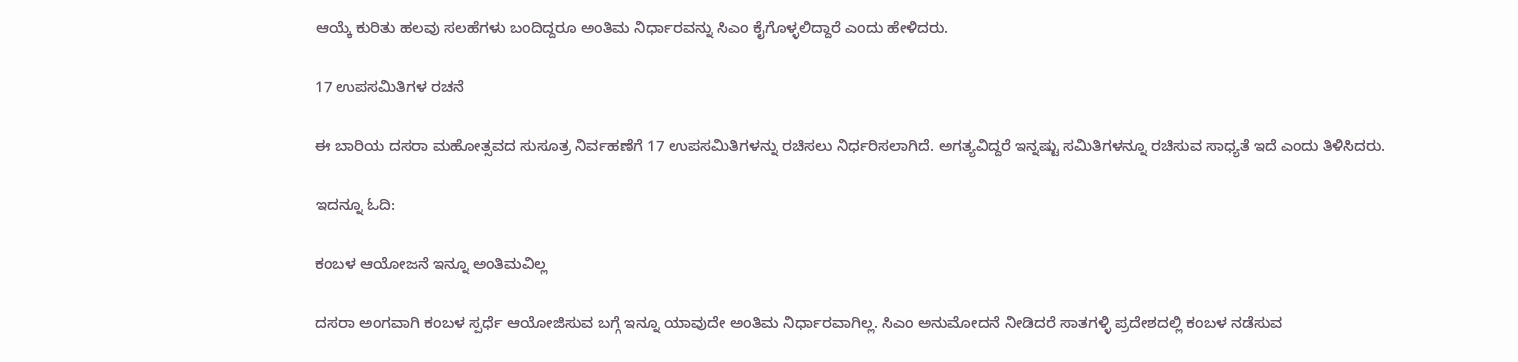ಆಯ್ಕೆ ಕುರಿತು ಹಲವು ಸಲಹೆಗಳು ಬಂದಿದ್ದರೂ ಅಂತಿಮ ನಿರ್ಧಾರವನ್ನು ಸಿಎಂ ಕೈಗೊಳ್ಳಲಿದ್ದಾರೆ ಎಂದು ಹೇಳಿದರು.

17 ಉಪಸಮಿತಿಗಳ ರಚನೆ

ಈ ಬಾರಿಯ ದಸರಾ ಮಹೋತ್ಸವದ ಸುಸೂತ್ರ ನಿರ್ವಹಣೆಗೆ 17 ಉಪಸಮಿತಿಗಳನ್ನು ರಚಿಸಲು ನಿರ್ಧರಿಸಲಾಗಿದೆ. ಅಗತ್ಯವಿದ್ದರೆ ಇನ್ನಷ್ಟು ಸಮಿತಿಗಳನ್ನೂ ರಚಿಸುವ ಸಾಧ್ಯತೆ ಇದೆ ಎಂದು ತಿಳಿಸಿದರು.

ಇದನ್ನೂ ಓದಿ:

ಕಂಬಳ ಆಯೋಜನೆ ಇನ್ನೂ ಅಂತಿಮವಿಲ್ಲ

ದಸರಾ ಅಂಗವಾಗಿ ಕಂಬಳ ಸ್ಪರ್ಧೆ ಆಯೋಜಿಸುವ ಬಗ್ಗೆ ಇನ್ನೂ ಯಾವುದೇ ಅಂತಿಮ ನಿರ್ಧಾರವಾಗಿಲ್ಲ. ಸಿಎಂ ಅನುಮೋದನೆ ನೀಡಿದರೆ ಸಾತಗಳ್ಳಿ ಪ್ರದೇಶದಲ್ಲಿ ಕಂಬಳ ನಡೆಸುವ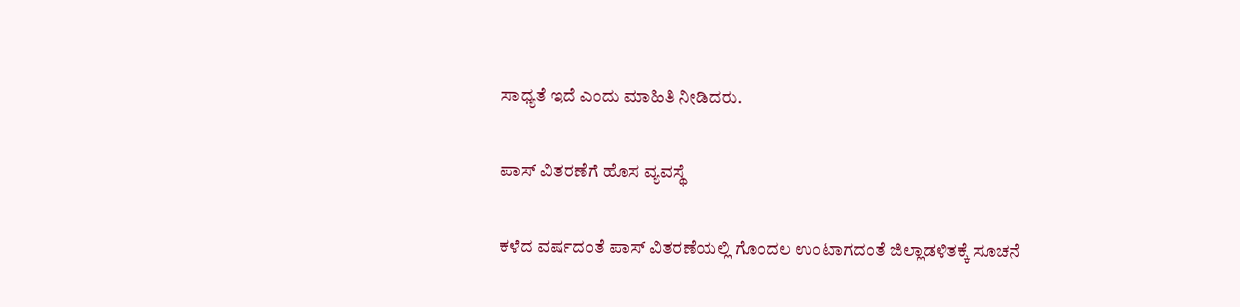ಸಾಧ್ಯತೆ ಇದೆ ಎಂದು ಮಾಹಿತಿ ನೀಡಿದರು.

ಪಾಸ್ ವಿತರಣೆಗೆ ಹೊಸ ವ್ಯವಸ್ಥೆ

ಕಳೆದ ವರ್ಷದಂತೆ ಪಾಸ್ ವಿತರಣೆಯಲ್ಲಿ ಗೊಂದಲ ಉಂಟಾಗದಂತೆ ಜಿಲ್ಲಾಡಳಿತಕ್ಕೆ ಸೂಚನೆ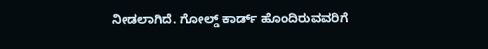ನೀಡಲಾಗಿದೆ. ಗೋಲ್ಡ್ ಕಾರ್ಡ್ ಹೊಂದಿರುವವರಿಗೆ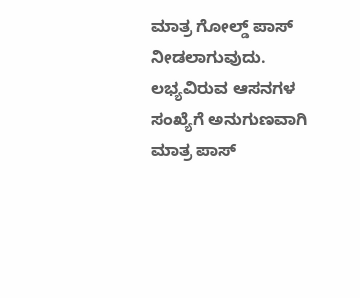ಮಾತ್ರ ಗೋಲ್ಡ್ ಪಾಸ್ ನೀಡಲಾಗುವುದು. ಲಭ್ಯವಿರುವ ಆಸನಗಳ ಸಂಖ್ಯೆಗೆ ಅನುಗುಣವಾಗಿ ಮಾತ್ರ ಪಾಸ್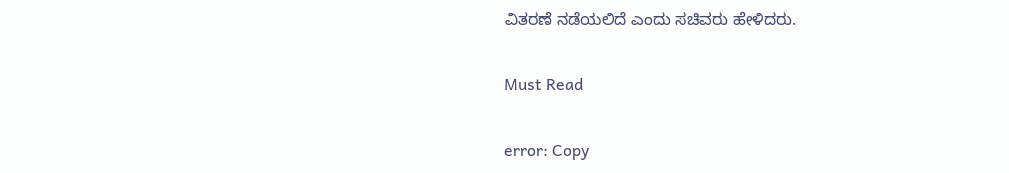ವಿತರಣೆ ನಡೆಯಲಿದೆ ಎಂದು ಸಚಿವರು ಹೇಳಿದರು.

Must Read

error: Copy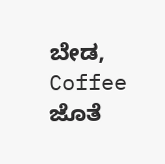ಬೇಡ, Coffee ಜೊತೆ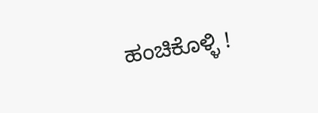ಹಂಚಿಕೊಳ್ಳಿ !